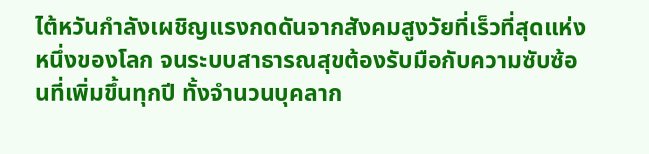ไต้หวันกำลังเผชิญแรงกดดันจากสังคมสูงวัยที่เร็วที่สุดแห่งหนึ่งของโลก จนระบบสาธารณสุขต้องรับมือกับความซับซ้อนที่เพิ่มขึ้นทุกปี ทั้งจำนวนบุคลาก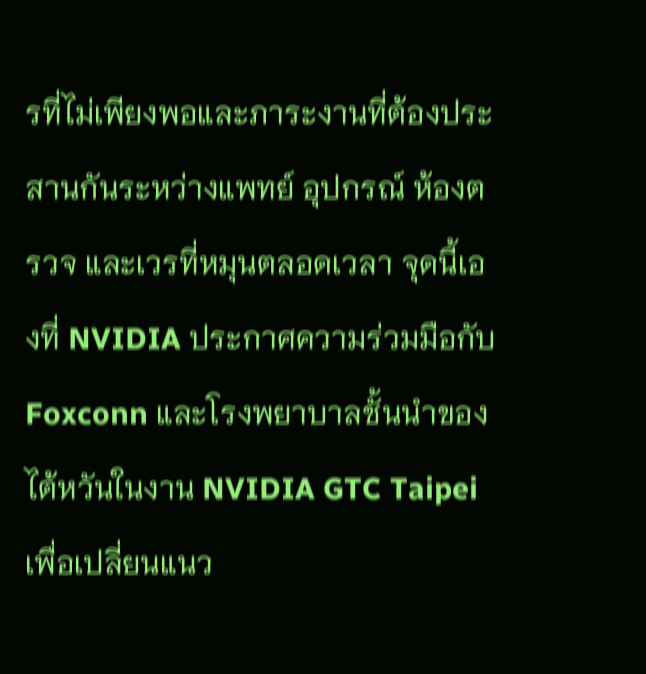รที่ไม่เพียงพอและภาระงานที่ต้องประสานกันระหว่างแพทย์ อุปกรณ์ ห้องตรวจ และเวรที่หมุนตลอดเวลา จุดนี้เองที่ NVIDIA ประกาศความร่วมมือกับ Foxconn และโรงพยาบาลชั้นนำของไต้หวันในงาน NVIDIA GTC Taipei เพื่อเปลี่ยนแนว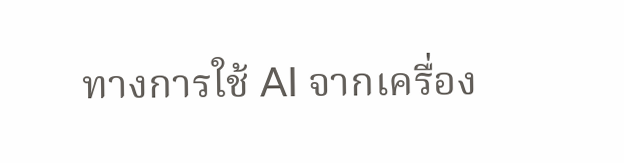ทางการใช้ AI จากเครื่อง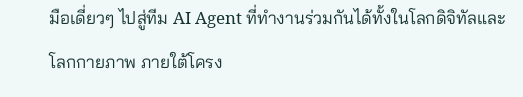มือเดี่ยวๆ ไปสู่ทีม AI Agent ที่ทำงานร่วมกันได้ทั้งในโลกดิจิทัลและโลกกายภาพ ภายใต้โครง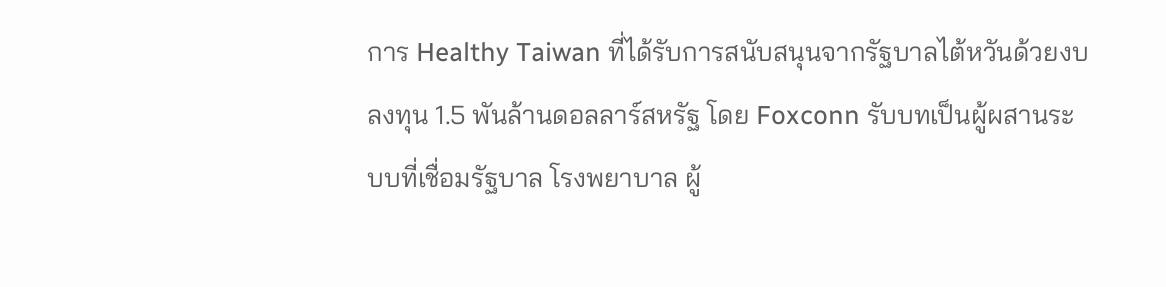การ Healthy Taiwan ที่ได้รับการสนับสนุนจากรัฐบาลไต้หวันด้วยงบลงทุน 1.5 พันล้านดอลลาร์สหรัฐ โดย Foxconn รับบทเป็นผู้ผสานระบบที่เชื่อมรัฐบาล โรงพยาบาล ผู้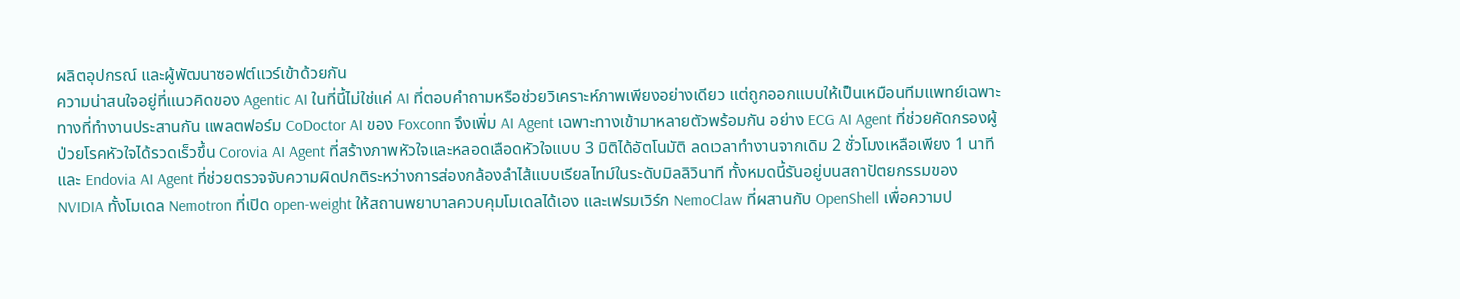ผลิตอุปกรณ์ และผู้พัฒนาซอฟต์แวร์เข้าด้วยกัน
ความน่าสนใจอยู่ที่แนวคิดของ Agentic AI ในที่นี้ไม่ใช่แค่ AI ที่ตอบคำถามหรือช่วยวิเคราะห์ภาพเพียงอย่างเดียว แต่ถูกออกแบบให้เป็นเหมือนทีมแพทย์เฉพาะทางที่ทำงานประสานกัน แพลตฟอร์ม CoDoctor AI ของ Foxconn จึงเพิ่ม AI Agent เฉพาะทางเข้ามาหลายตัวพร้อมกัน อย่าง ECG AI Agent ที่ช่วยคัดกรองผู้ป่วยโรคหัวใจได้รวดเร็วขึ้น Corovia AI Agent ที่สร้างภาพหัวใจและหลอดเลือดหัวใจแบบ 3 มิติได้อัตโนมัติ ลดเวลาทำงานจากเดิม 2 ชั่วโมงเหลือเพียง 1 นาที และ Endovia AI Agent ที่ช่วยตรวจจับความผิดปกติระหว่างการส่องกล้องลำไส้แบบเรียลไทม์ในระดับมิลลิวินาที ทั้งหมดนี้รันอยู่บนสถาปัตยกรรมของ NVIDIA ทั้งโมเดล Nemotron ที่เปิด open-weight ให้สถานพยาบาลควบคุมโมเดลได้เอง และเฟรมเวิร์ก NemoClaw ที่ผสานกับ OpenShell เพื่อความป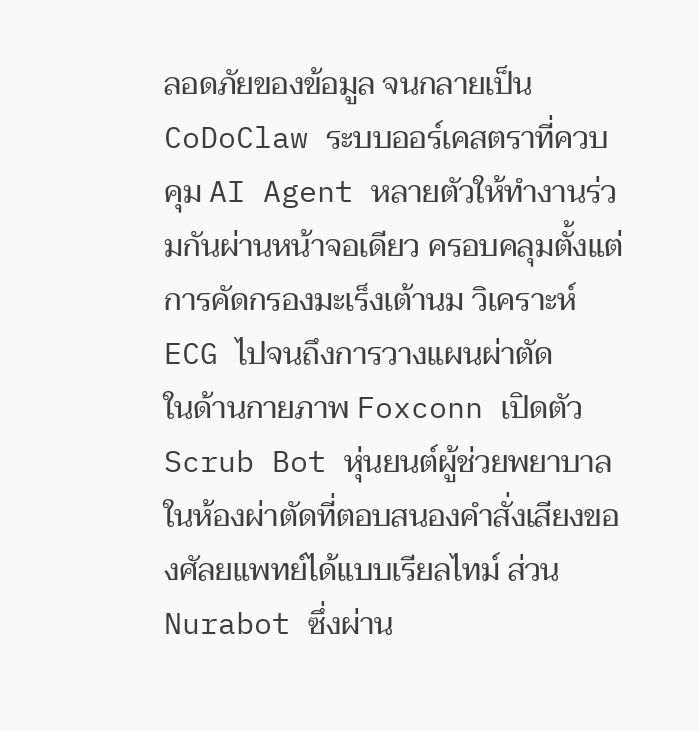ลอดภัยของข้อมูล จนกลายเป็น CoDoClaw ระบบออร์เคสตราที่ควบคุม AI Agent หลายตัวให้ทำงานร่วมกันผ่านหน้าจอเดียว ครอบคลุมตั้งแต่การคัดกรองมะเร็งเต้านม วิเคราะห์ ECG ไปจนถึงการวางแผนผ่าตัด
ในด้านกายภาพ Foxconn เปิดตัว Scrub Bot หุ่นยนต์ผู้ช่วยพยาบาลในห้องผ่าตัดที่ตอบสนองคำสั่งเสียงของศัลยแพทย์ได้แบบเรียลไทม์ ส่วน Nurabot ซึ่งผ่าน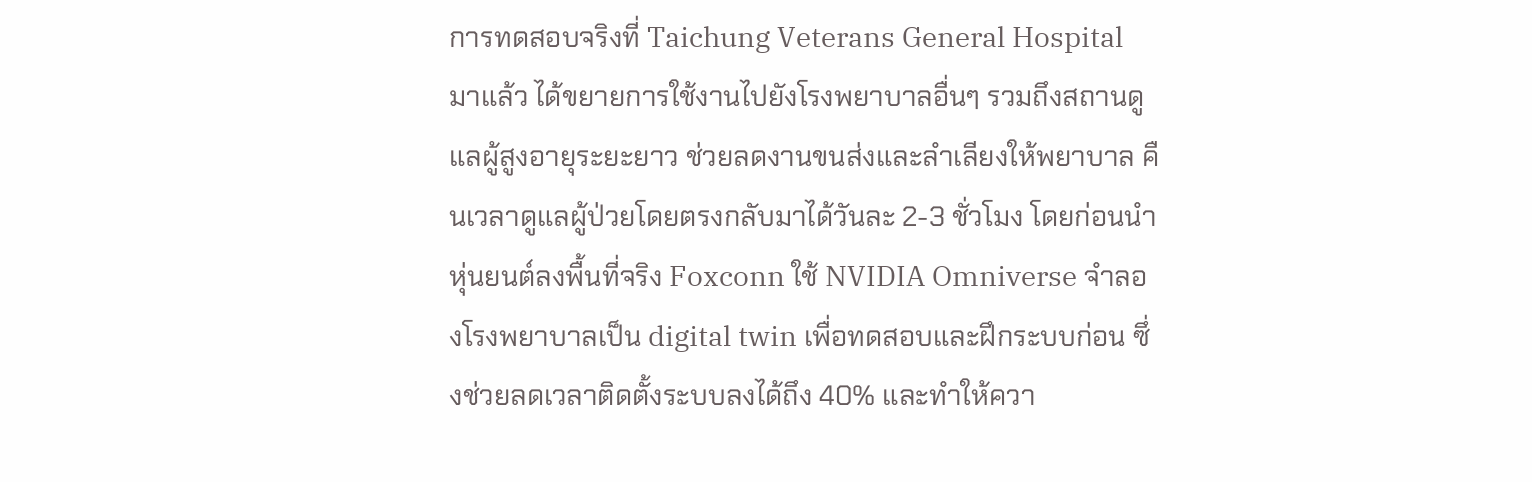การทดสอบจริงที่ Taichung Veterans General Hospital มาแล้ว ได้ขยายการใช้งานไปยังโรงพยาบาลอื่นๆ รวมถึงสถานดูแลผู้สูงอายุระยะยาว ช่วยลดงานขนส่งและลำเลียงให้พยาบาล คืนเวลาดูแลผู้ป่วยโดยตรงกลับมาได้วันละ 2-3 ชั่วโมง โดยก่อนนำหุ่นยนต์ลงพื้นที่จริง Foxconn ใช้ NVIDIA Omniverse จำลองโรงพยาบาลเป็น digital twin เพื่อทดสอบและฝึกระบบก่อน ซึ่งช่วยลดเวลาติดตั้งระบบลงได้ถึง 40% และทำให้ควา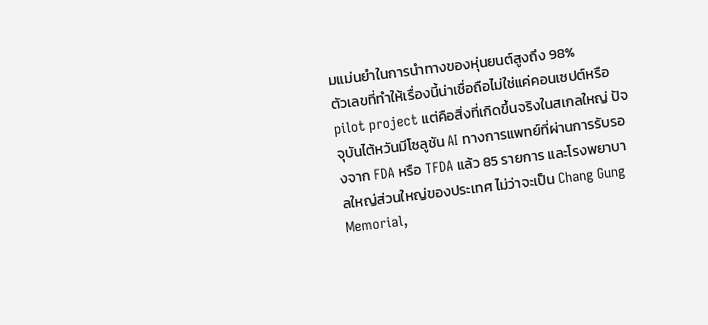มแม่นยำในการนำทางของหุ่นยนต์สูงถึง 98%
ตัวเลขที่ทำให้เรื่องนี้น่าเชื่อถือไม่ใช่แค่คอนเซปต์หรือ pilot project แต่คือสิ่งที่เกิดขึ้นจริงในสเกลใหญ่ ปัจจุบันไต้หวันมีโซลูชัน AI ทางการแพทย์ที่ผ่านการรับรองจาก FDA หรือ TFDA แล้ว 85 รายการ และโรงพยาบาลใหญ่ส่วนใหญ่ของประเทศ ไม่ว่าจะเป็น Chang Gung Memorial,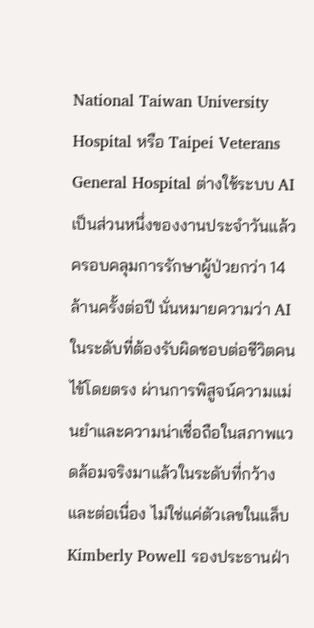National Taiwan University Hospital หรือ Taipei Veterans General Hospital ต่างใช้ระบบ AI เป็นส่วนหนึ่งของงานประจำวันแล้ว ครอบคลุมการรักษาผู้ป่วยกว่า 14 ล้านครั้งต่อปี นั่นหมายความว่า AI ในระดับที่ต้องรับผิดชอบต่อชีวิตคนไข้โดยตรง ผ่านการพิสูจน์ความแม่นยำและความน่าเชื่อถือในสภาพแวดล้อมจริงมาแล้วในระดับที่กว้างและต่อเนื่อง ไม่ใช่แค่ตัวเลขในแล็บ
Kimberly Powell รองประธานฝ่า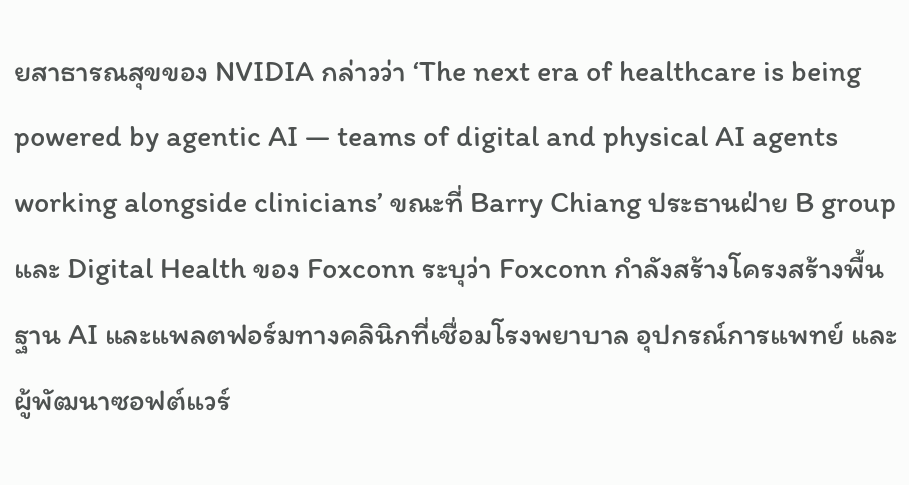ยสาธารณสุขของ NVIDIA กล่าวว่า ‘The next era of healthcare is being powered by agentic AI — teams of digital and physical AI agents working alongside clinicians’ ขณะที่ Barry Chiang ประธานฝ่าย B group และ Digital Health ของ Foxconn ระบุว่า Foxconn กำลังสร้างโครงสร้างพื้นฐาน AI และแพลตฟอร์มทางคลินิกที่เชื่อมโรงพยาบาล อุปกรณ์การแพทย์ และผู้พัฒนาซอฟต์แวร์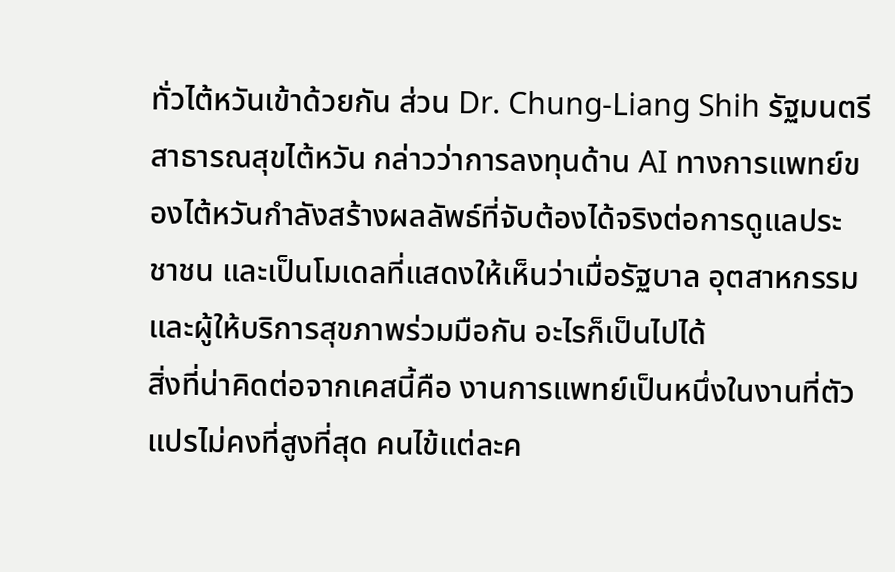ทั่วไต้หวันเข้าด้วยกัน ส่วน Dr. Chung-Liang Shih รัฐมนตรีสาธารณสุขไต้หวัน กล่าวว่าการลงทุนด้าน AI ทางการแพทย์ของไต้หวันกำลังสร้างผลลัพธ์ที่จับต้องได้จริงต่อการดูแลประชาชน และเป็นโมเดลที่แสดงให้เห็นว่าเมื่อรัฐบาล อุตสาหกรรม และผู้ให้บริการสุขภาพร่วมมือกัน อะไรก็เป็นไปได้
สิ่งที่น่าคิดต่อจากเคสนี้คือ งานการแพทย์เป็นหนึ่งในงานที่ตัวแปรไม่คงที่สูงที่สุด คนไข้แต่ละค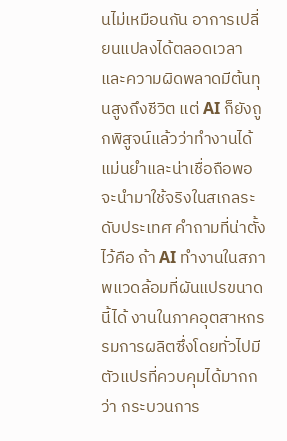นไม่เหมือนกัน อาการเปลี่ยนแปลงได้ตลอดเวลา และความผิดพลาดมีต้นทุนสูงถึงชีวิต แต่ AI ก็ยังถูกพิสูจน์แล้วว่าทำงานได้แม่นยำและน่าเชื่อถือพอจะนำมาใช้จริงในสเกลระดับประเทศ คำถามที่น่าตั้งไว้คือ ถ้า AI ทำงานในสภาพแวดล้อมที่ผันแปรขนาดนี้ได้ งานในภาคอุตสาหกรรมการผลิตซึ่งโดยทั่วไปมีตัวแปรที่ควบคุมได้มากกว่า กระบวนการ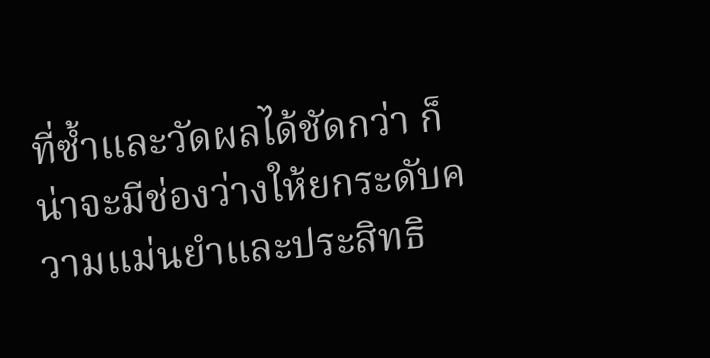ที่ซ้ำและวัดผลได้ชัดกว่า ก็น่าจะมีช่องว่างให้ยกระดับความแม่นยำและประสิทธิ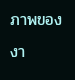ภาพของงา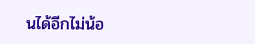นได้อีกไม่น้อ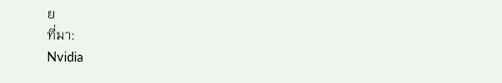ย
ที่มา:
Nvidia